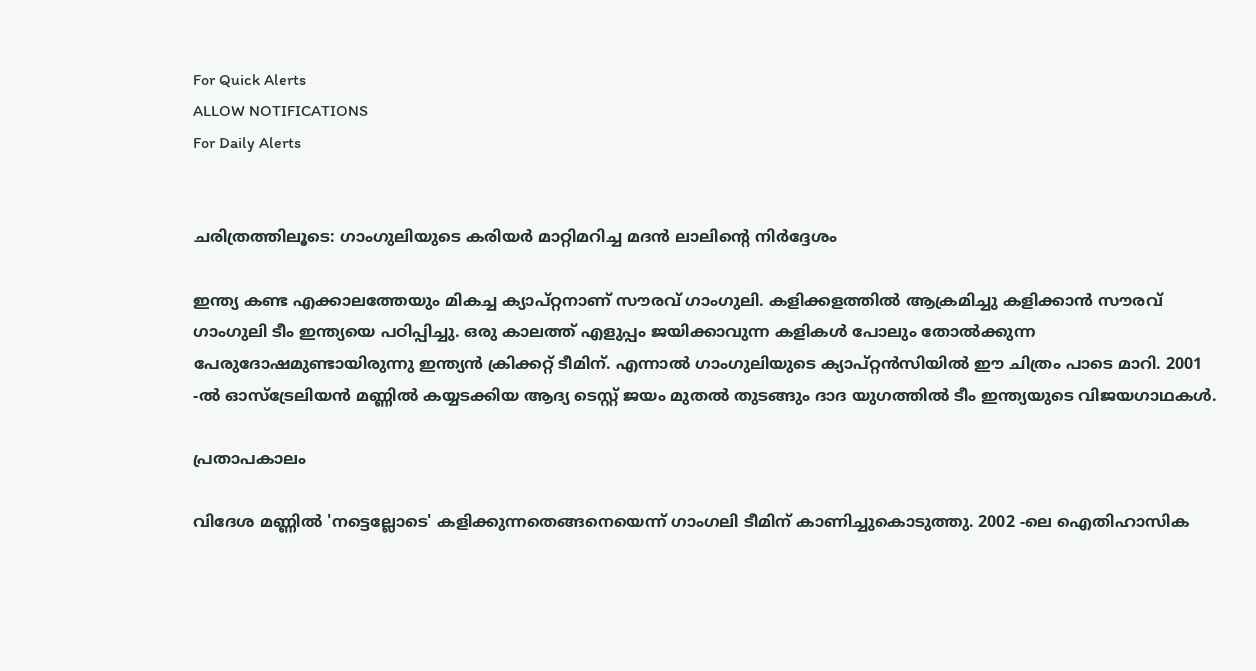For Quick Alerts
ALLOW NOTIFICATIONS
For Daily Alerts


ചരിത്രത്തിലൂടെ: ഗാംഗുലിയുടെ കരിയര്‍ മാറ്റിമറിച്ച മദന്‍ ലാലിന്റെ നിര്‍ദ്ദേശം

ഇന്ത്യ കണ്ട എക്കാലത്തേയും മികച്ച ക്യാപ്റ്റനാണ് സൗരവ് ഗാംഗുലി. കളിക്കളത്തില്‍ ആക്രമിച്ചു കളിക്കാന്‍ സൗരവ് ഗാംഗുലി ടീം ഇന്ത്യയെ പഠിപ്പിച്ചു. ഒരു കാലത്ത് എളുപ്പം ജയിക്കാവുന്ന കളികള്‍ പോലും തോല്‍ക്കുന്ന പേരുദോഷമുണ്ടായിരുന്നു ഇന്ത്യന്‍ ക്രിക്കറ്റ് ടീമിന്. എന്നാല്‍ ഗാംഗുലിയുടെ ക്യാപ്റ്റന്‍സിയില്‍ ഈ ചിത്രം പാടെ മാറി. 2001 -ല്‍ ഓസ്‌ട്രേലിയന്‍ മണ്ണില്‍ കയ്യടക്കിയ ആദ്യ ടെസ്റ്റ് ജയം മുതല്‍ തുടങ്ങും ദാദ യുഗത്തില്‍ ടീം ഇന്ത്യയുടെ വിജയഗാഥകള്‍.

പ്രതാപകാലം

വിദേശ മണ്ണില്‍ 'നട്ടെല്ലോടെ' കളിക്കുന്നതെങ്ങനെയെന്ന് ഗാംഗലി ടീമിന് കാണിച്ചുകൊടുത്തു. 2002 -ലെ ഐതിഹാസിക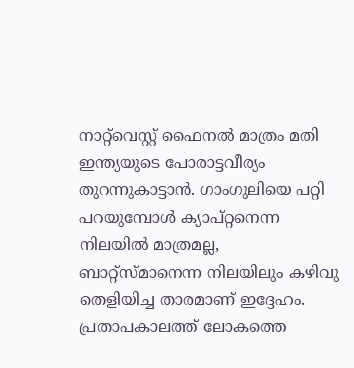നാറ്റ്‌വെസ്റ്റ് ഫൈനല്‍ മാത്രം മതി ഇന്ത്യയുടെ പോരാട്ടവീര്യം തുറന്നുകാട്ടാന്‍. ഗാംഗുലിയെ പറ്റി പറയുമ്പോള്‍ ക്യാപ്റ്റനെന്ന നിലയില്‍ മാത്രമല്ല, ബാറ്റ്‌സ്മാനെന്ന നിലയിലും കഴിവു തെളിയിച്ച താരമാണ് ഇദ്ദേഹം. പ്രതാപകാലത്ത് ലോകത്തെ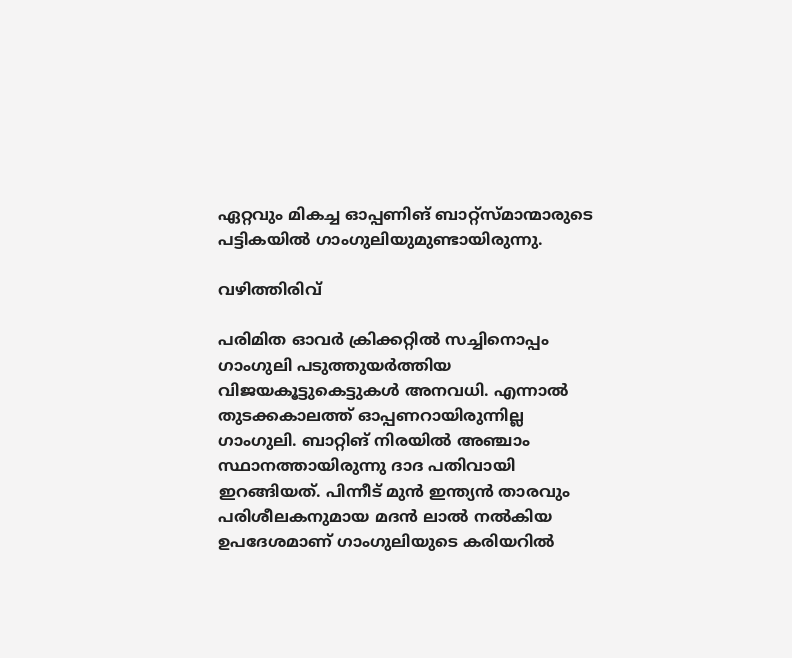ഏറ്റവും മികച്ച ഓപ്പണിങ് ബാറ്റ്‌സ്മാന്മാരുടെ പട്ടികയില്‍ ഗാംഗുലിയുമുണ്ടായിരുന്നു.

വഴിത്തിരിവ്

പരിമിത ഓവര്‍ ക്രിക്കറ്റില്‍ സച്ചിനൊപ്പം ഗാംഗുലി പടുത്തുയര്‍ത്തിയ വിജയകൂട്ടുകെട്ടുകള്‍ അനവധി. എന്നാല്‍ തുടക്കകാലത്ത് ഓപ്പണറായിരുന്നില്ല ഗാംഗുലി. ബാറ്റിങ് നിരയില്‍ അഞ്ചാം സ്ഥാനത്തായിരുന്നു ദാദ പതിവായി ഇറങ്ങിയത്. പിന്നീട് മുന്‍ ഇന്ത്യന്‍ താരവും പരിശീലകനുമായ മദന്‍ ലാല്‍ നല്‍കിയ ഉപദേശമാണ് ഗാംഗുലിയുടെ കരിയറില്‍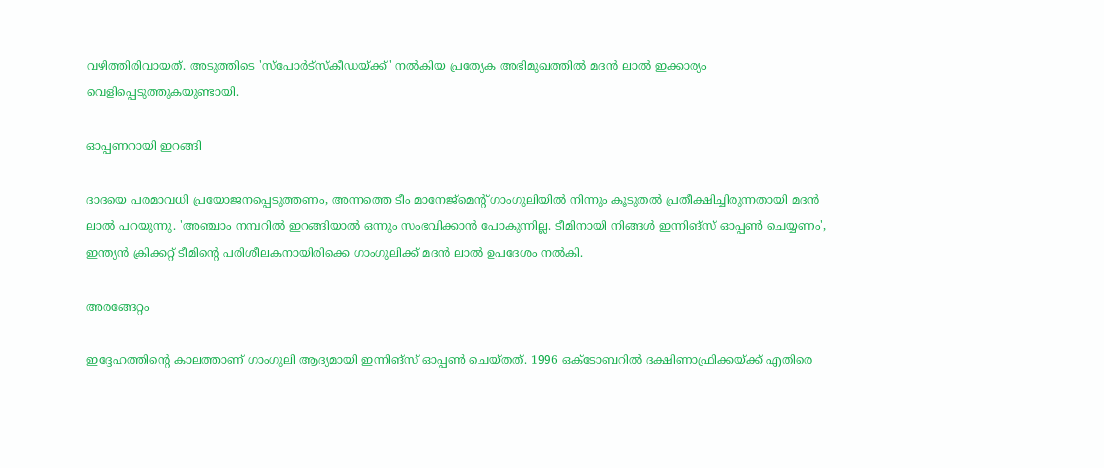വഴിത്തിരിവായത്. അടുത്തിടെ 'സ്‌പോര്‍ട്‌സ്‌കീഡയ്ക്ക്' നല്‍കിയ പ്രത്യേക അഭിമുഖത്തില്‍ മദന്‍ ലാല്‍ ഇക്കാര്യം വെളിപ്പെടുത്തുകയുണ്ടായി.

ഓപ്പണറായി ഇറങ്ങി

ദാദയെ പരമാവധി പ്രയോജനപ്പെടുത്തണം, അന്നത്തെ ടീം മാനേജ്‌മെന്റ് ഗാംഗുലിയില്‍ നിന്നും കൂടുതല്‍ പ്രതീക്ഷിച്ചിരുന്നതായി മദന്‍ ലാല്‍ പറയുന്നു. 'അഞ്ചാം നമ്പറില്‍ ഇറങ്ങിയാല്‍ ഒന്നും സംഭവിക്കാന്‍ പോകുന്നില്ല. ടീമിനായി നിങ്ങള്‍ ഇന്നിങ്‌സ് ഓപ്പണ്‍ ചെയ്യണം', ഇന്ത്യന്‍ ക്രിക്കറ്റ് ടീമിന്റെ പരിശീലകനായിരിക്കെ ഗാംഗുലിക്ക് മദന്‍ ലാല്‍ ഉപദേശം നല്‍കി.

അരങ്ങേറ്റം

ഇദ്ദേഹത്തിന്റെ കാലത്താണ് ഗാംഗുലി ആദ്യമായി ഇന്നിങ്‌സ് ഓപ്പണ്‍ ചെയ്തത്. 1996 ഒക്ടോബറില്‍ ദക്ഷിണാഫ്രിക്കയ്ക്ക് എതിരെ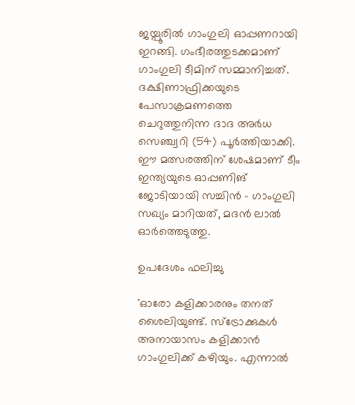ജയ്പൂരില്‍ ഗാംഗുലി ഓപ്പണറായി ഇറങ്ങി. ഗംഭീരത്തുടക്കമാണ് ഗാംഗുലി ടീമിന് സമ്മാനിച്ചത്. ദക്ഷിണാഫ്രിക്കയുടെ പേസാക്രമണത്തെ ചെറുത്തുനിന്ന ദാദ അര്‍ധ സെഞ്ച്വറി (54) പൂര്‍ത്തിയാക്കി. ഈ മത്സരത്തിന് ശേഷമാണ് ടീം ഇന്ത്യയുടെ ഓപ്പണിങ് ജോടിയായി സച്ചിന്‍ - ഗാംഗുലി സഖ്യം മാറിയത്, മദന്‍ ലാല്‍ ഓര്‍ത്തെടുത്തു.

ഉപദേശം ഫലിച്ചു

'ഓരോ കളിക്കാരനും തനത് ശൈലിയുണ്ട്. സ്‌ട്രോക്കുകള്‍ അനായാസം കളിക്കാന്‍ ഗാംഗുലിക്ക് കഴിയും. എന്നാല്‍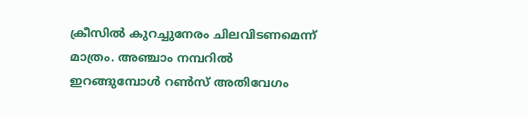ക്രീസില്‍ കുറച്ചുനേരം ചിലവിടണമെന്ന് മാത്രം. അഞ്ചാം നമ്പറില്‍ ഇറങ്ങുമ്പോള്‍ റണ്‍സ് അതിവേഗം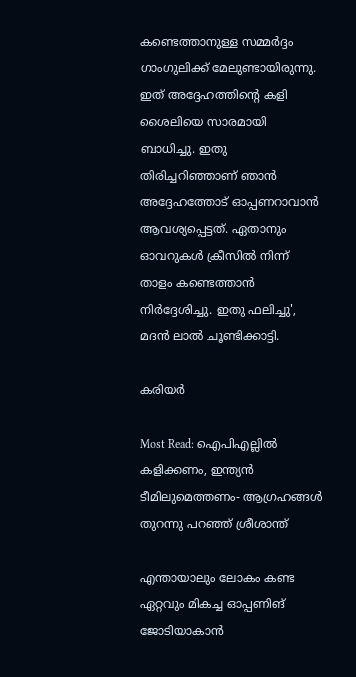കണ്ടെത്താനുള്ള സമ്മര്‍ദ്ദം ഗാംഗുലിക്ക് മേലുണ്ടായിരുന്നു. ഇത് അദ്ദേഹത്തിന്റെ കളി ശൈലിയെ സാരമായി ബാധിച്ചു. ഇതു തിരിച്ചറിഞ്ഞാണ് ഞാന്‍ അദ്ദേഹത്തോട് ഓപ്പണറാവാന്‍ ആവശ്യപ്പെട്ടത്. ഏതാനും ഓവറുകള്‍ ക്രീസില്‍ നിന്ന് താളം കണ്ടെത്താന്‍ നിര്‍ദ്ദേശിച്ചു. ഇതു ഫലിച്ചു', മദന്‍ ലാല്‍ ചൂണ്ടിക്കാട്ടി.

കരിയർ

Most Read: ഐപിഎല്ലില്‍ കളിക്കണം, ഇന്ത്യന്‍ ടീമിലുമെത്തണം- ആഗ്രഹങ്ങള്‍ തുറന്നു പറഞ്ഞ് ശ്രീശാന്ത്

എന്തായാലും ലോകം കണ്ട ഏറ്റവും മികച്ച ഓപ്പണിങ് ജോടിയാകാന്‍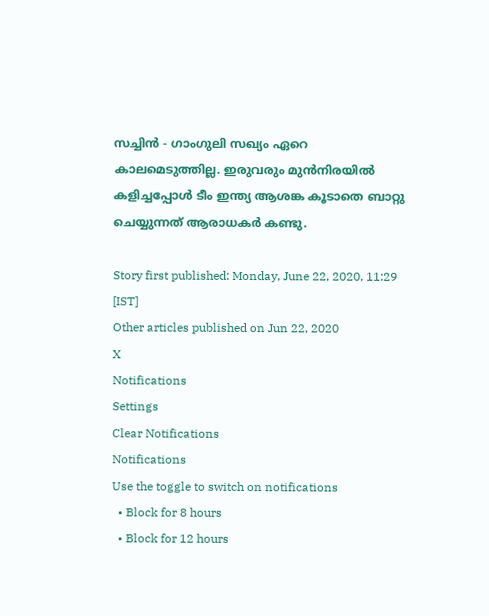സച്ചിന്‍ - ഗാംഗുലി സഖ്യം ഏറെ കാലമെടുത്തില്ല. ഇരുവരും മുന്‍നിരയില്‍ കളിച്ചപ്പോള്‍ ടീം ഇന്ത്യ ആശങ്ക കൂടാതെ ബാറ്റു ചെയ്യുന്നത് ആരാധകര്‍ കണ്ടു.

Story first published: Monday, June 22, 2020, 11:29 [IST]
Other articles published on Jun 22, 2020
X
Notifications
Settings
Clear Notifications
Notifications
Use the toggle to switch on notifications
  • Block for 8 hours
  • Block for 12 hours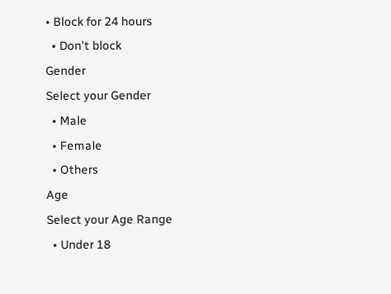• Block for 24 hours
  • Don't block
Gender
Select your Gender
  • Male
  • Female
  • Others
Age
Select your Age Range
  • Under 18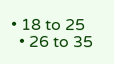• 18 to 25
  • 26 to 35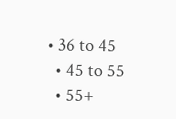• 36 to 45
  • 45 to 55
  • 55+